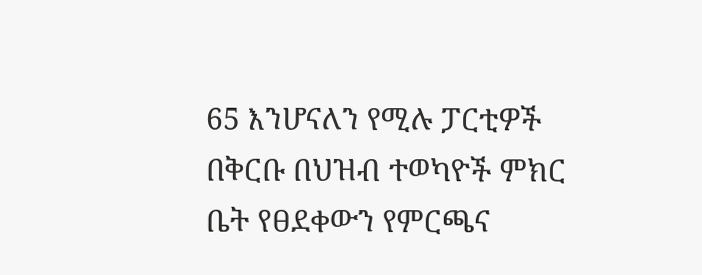65 እንሆናለን የሚሉ ፓርቲዎች በቅርቡ በህዝብ ተወካዮች ምክር ቤት የፀደቀውን የምርጫና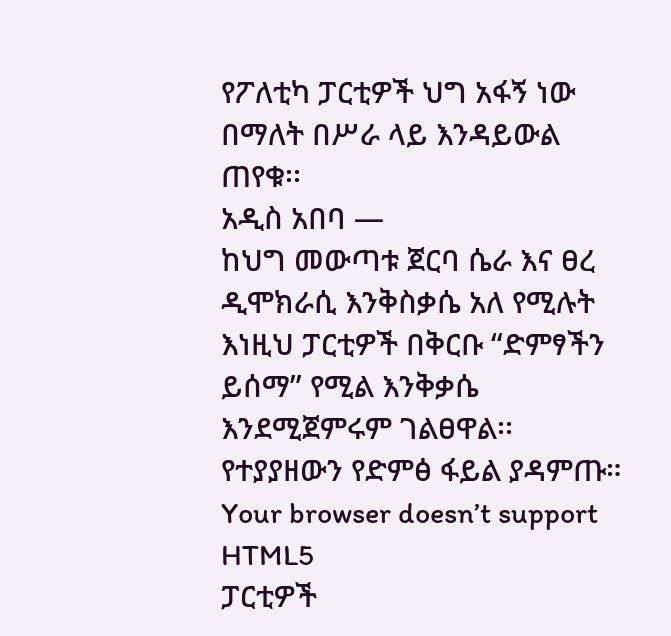የፖለቲካ ፓርቲዎች ህግ አፋኝ ነው በማለት በሥራ ላይ እንዳይውል ጠየቁ፡፡
አዲስ አበባ —
ከህግ መውጣቱ ጀርባ ሴራ እና ፀረ ዲሞክራሲ እንቅስቃሴ አለ የሚሉት እነዚህ ፓርቲዎች በቅርቡ “ድምፃችን ይሰማ” የሚል እንቅቃሴ እንደሚጀምሩም ገልፀዋል፡፡
የተያያዘውን የድምፅ ፋይል ያዳምጡ።
Your browser doesn’t support HTML5
ፓርቲዎች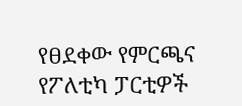የፀደቀው የምርጫና የፖለቲካ ፓርቲዎች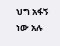ህግ አፋኝ ነው አሉ